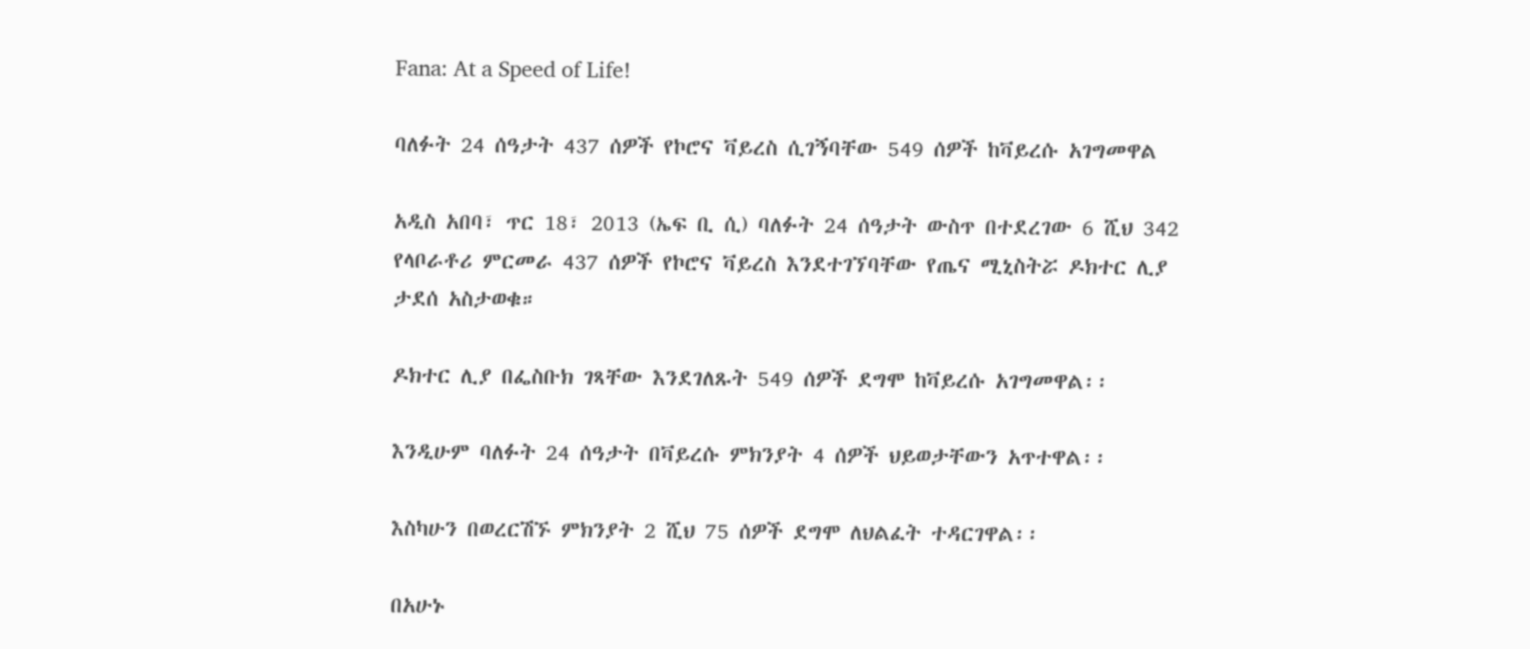Fana: At a Speed of Life!

ባለፉት 24 ሰዓታት 437 ሰዎች የኮሮና ቫይረስ ሲገኝባቸው 549 ሰዎች ከቫይረሱ አገግመዋል

አዲስ አበባ፣ ጥር 18፣ 2013 (ኤፍ ቢ ሲ) ባለፉት 24 ሰዓታት ውስጥ በተደረገው 6 ሺህ 342 የላቦራቶሪ ምርመራ 437 ሰዎች የኮሮና ቫይረስ እንደተገኘባቸው የጤና ሚኒስትሯ ዶክተር ሊያ ታደሰ አስታወቁ።

ዶክተር ሊያ በፌስቡክ ገጻቸው እንደገለጹት 549 ሰዎች ደግሞ ከቫይረሱ አገግመዋል፡፡

እንዲሁም ባለፉት 24 ሰዓታት በቫይረሱ ምክንያት 4 ሰዎች ህይወታቸውን አጥተዋል፡፡

እስካሁን በወረርሽኙ ምክንያት 2 ሺህ 75 ሰዎች ደግሞ ለህልፈት ተዳርገዋል፡፡

በአሁኑ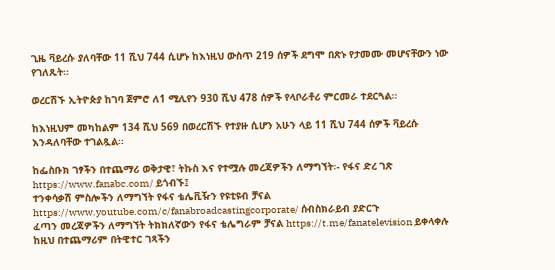ጊዜ ቫይረሱ ያለባቸው 11 ሺህ 744 ሲሆኑ ከእነዚህ ውስጥ 219 ሰዎች ደግሞ በጽኑ የታመሙ መሆናቸውን ነው የገለጹት፡፡

ወረርሽኙ ኢትዮጵያ ከገባ ጀምሮ ለ1 ሚሊየን 930 ሺህ 478 ሰዎች የላቦራቶሪ ምርመራ ተደርጓል፡፡

ከእነዚህም መካከልም 134 ሺህ 569 በወረርሽኙ የተያዙ ሲሆን አሁን ላይ 11 ሺህ 744 ሰዎች ቫይረሱ እንዳለባቸው ተገልጿል፡፡

ከፌስቡክ ገፃችን በተጨማሪ ወቅታዊ፣ ትኩስ እና የተሟሉ መረጃዎችን ለማግኘት፡- የፋና ድረ ገጽ https://www.fanabc.com/ ይጎብኙ፤
ተንቀሳቃሽ ምስሎችን ለማግኘት የፋና ቴሌቪዥን የዩቲዩብ ቻናል https://www.youtube.com/c/fanabroadcastingcorporate/ ሰብስክራይብ ያድርጉ
ፈጣን መረጃዎችን ለማግኘት ትክክለኛውን የፋና ቴሌግራም ቻናል https://t.me/fanatelevision ይቀላቀሉ
ከዚህ በተጨማሪም በትዊተር ገጻችን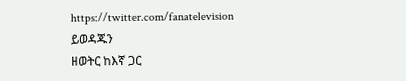https://twitter.com/fanatelevision ይወዳጁን
ዘወትር ከእኛ ጋር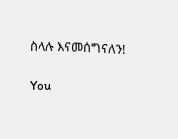ስላሉ እናመሰግናለን!

You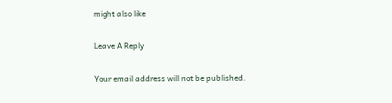might also like

Leave A Reply

Your email address will not be published.